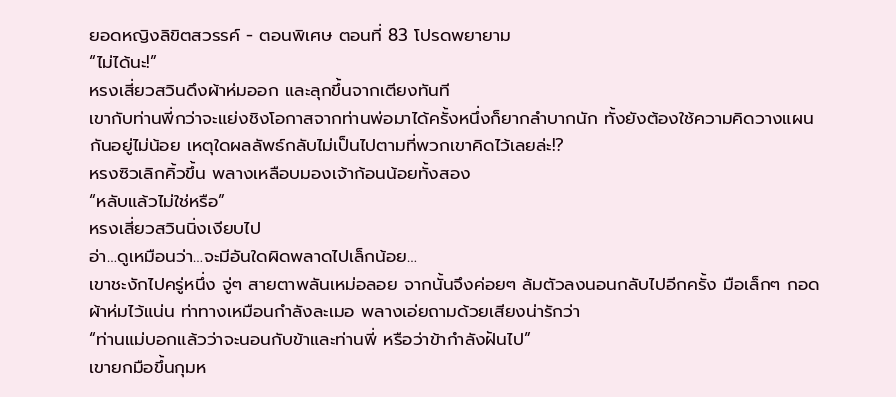ยอดหญิงลิขิตสวรรค์ - ตอนพิเศษ ตอนที่ 83 โปรดพยายาม
“ไม่ได้นะ!”
หรงเสี่ยวสวินดึงผ้าห่มออก และลุกขึ้นจากเตียงทันที
เขากับท่านพี่กว่าจะแย่งชิงโอกาสจากท่านพ่อมาได้ครั้งหนึ่งก็ยากลำบากนัก ทั้งยังต้องใช้ความคิดวางแผนกันอยู่ไม่น้อย เหตุใดผลลัพธ์กลับไม่เป็นไปตามที่พวกเขาคิดไว้เลยล่ะ!?
หรงซิวเลิกคิ้วขึ้น พลางเหลือบมองเจ้าก้อนน้อยทั้งสอง
“หลับแล้วไม่ใช่หรือ”
หรงเสี่ยวสวินนิ่งเงียบไป
อ่า…ดูเหมือนว่า…จะมีอันใดผิดพลาดไปเล็กน้อย…
เขาชะงักไปครู่หนึ่ง จู่ๆ สายตาพลันเหม่อลอย จากนั้นจึงค่อยๆ ล้มตัวลงนอนกลับไปอีกครั้ง มือเล็กๆ กอดผ้าห่มไว้แน่น ท่าทางเหมือนกำลังละเมอ พลางเอ่ยถามด้วยเสียงน่ารักว่า
“ท่านแม่บอกแล้วว่าจะนอนกับข้าและท่านพี่ หรือว่าข้ากำลังฝันไป”
เขายกมือขึ้นกุมห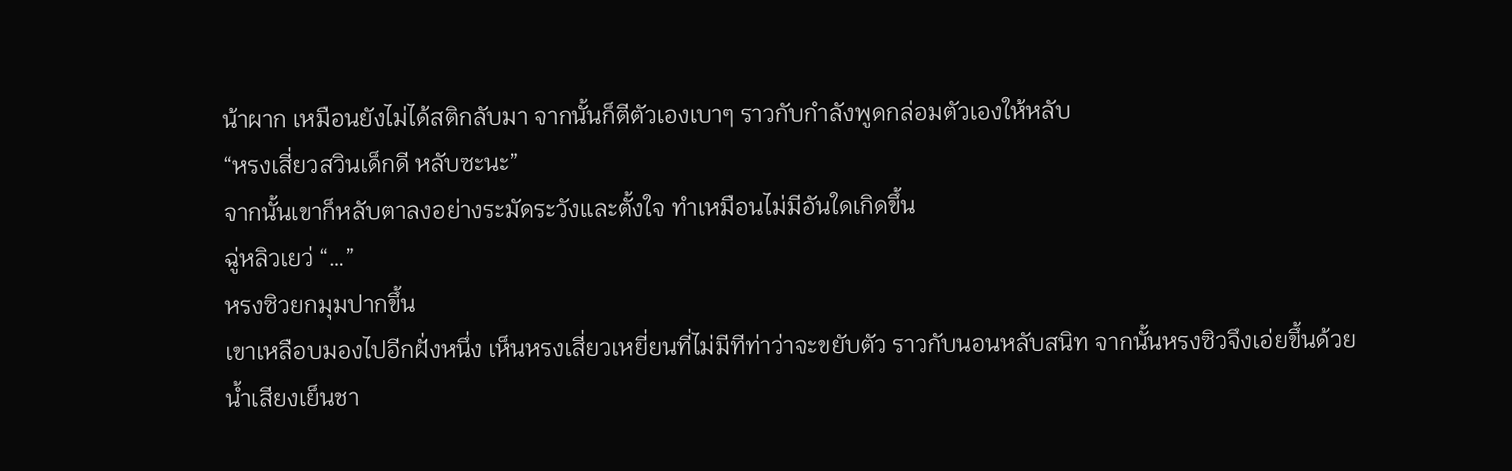น้าผาก เหมือนยังไม่ได้สติกลับมา จากนั้นก็ตีตัวเองเบาๆ ราวกับกำลังพูดกล่อมตัวเองให้หลับ
“หรงเสี่ยวสวินเด็กดี หลับซะนะ”
จากนั้นเขาก็หลับตาลงอย่างระมัดระวังและตั้งใจ ทำเหมือนไม่มีอันใดเกิดขึ้น
ฉู่หลิวเยว่ “…”
หรงซิวยกมุมปากขึ้น
เขาเหลือบมองไปอีกฝั่งหนึ่ง เห็นหรงเสี่ยวเหยี่ยนที่ไม่มีทีท่าว่าจะขยับตัว ราวกับนอนหลับสนิท จากนั้นหรงซิวจึงเอ่ยขึ้นด้วยน้ำเสียงเย็นชา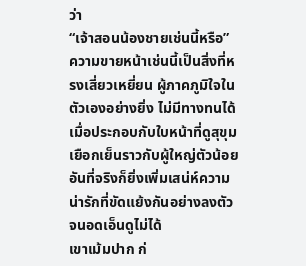ว่า
“เจ้าสอนน้องชายเช่นนี้หรือ”
ความขายหน้าเช่นนี้เป็นสิ่งที่หรงเสี่ยวเหยี่ยน ผู้ภาคภูมิใจในตัวเองอย่างยิ่ง ไม่มีทางทนได้
เมื่อประกอบกับใบหน้าที่ดูสุขุมเยือกเย็นราวกับผู้ใหญ่ตัวน้อย อันที่จริงก็ยิ่งเพิ่มเสน่ห์ความน่ารักที่ขัดแย้งกันอย่างลงตัวจนอดเอ็นดูไม่ได้
เขาเม้มปาก ก่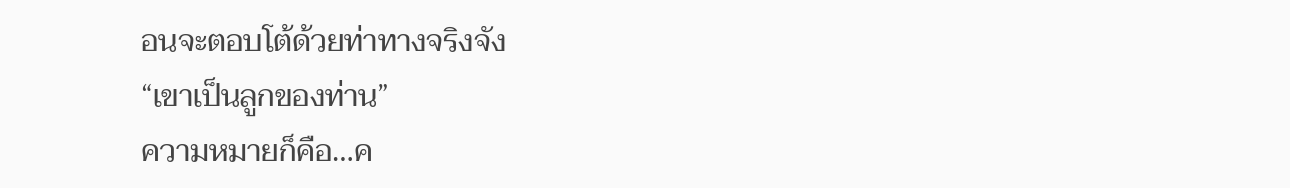อนจะตอบโต้ด้วยท่าทางจริงจัง
“เขาเป็นลูกของท่าน”
ความหมายก็คือ…ค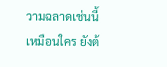วามฉลาดเช่นนี้เหมือนใคร ยังต้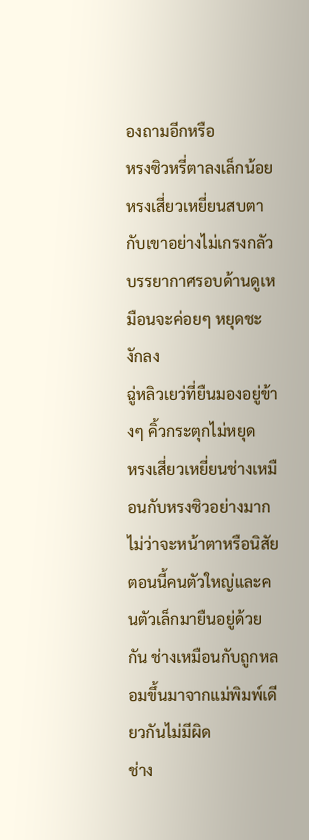องถามอีกหรือ
หรงซิวหรี่ตาลงเล็กน้อย
หรงเสี่ยวเหยี่ยนสบตากับเขาอย่างไม่เกรงกลัว
บรรยากาศรอบด้านดูเหมือนจะค่อยๆ หยุดชะงักลง
ฉู่หลิวเยว่ที่ยืนมองอยู่ข้างๆ คิ้วกระตุกไม่หยุด
หรงเสี่ยวเหยี่ยนช่างเหมือนกับหรงซิวอย่างมาก ไม่ว่าจะหน้าตาหรือนิสัย
ตอนนี้คนตัวใหญ่และคนตัวเล็กมายืนอยู่ด้วยกัน ช่างเหมือนกับถูกหลอมขึ้นมาจากแม่พิมพ์เดียวกันไม่มีผิด
ช่าง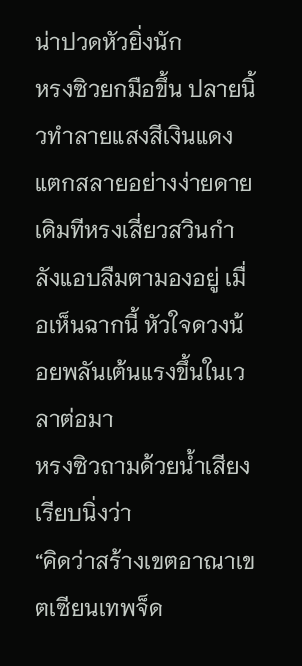น่าปวดหัวยิ่งนัก
หรงซิวยกมือขึ้น ปลายนิ้วทำลายแสงสีเงินแดงแตกสลายอย่างง่ายดาย
เดิมทีหรงเสี่ยวสวินกําลังแอบลืมตามองอยู่ เมื่อเห็นฉากนี้ หัวใจดวงน้อยพลันเต้นแรงขึ้นในเวลาต่อมา
หรงซิวถามด้วยน้ำเสียงเรียบนิ่งว่า
“คิดว่าสร้างเขตอาณาเขตเซียนเทพจ็ด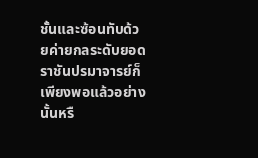ชั้นและซ้อนทับด้วยค่ายกลระดับยอดราชันปรมาจารย์ก็เพียงพอแล้วอย่างนั้นหรื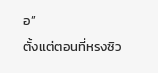อ”
ตั้งแต่ตอนที่หรงซิว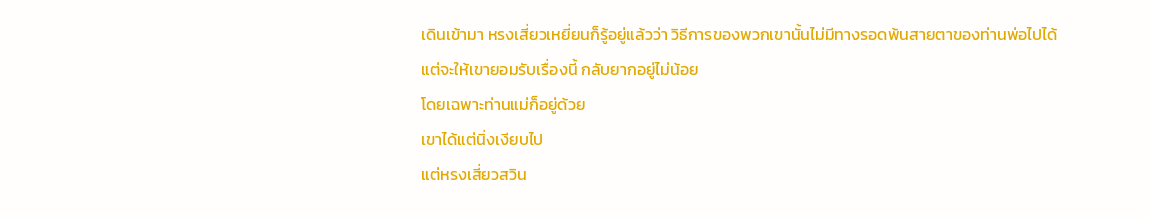เดินเข้ามา หรงเสี่ยวเหยี่ยนก็รู้อยู่แล้วว่า วิธีการของพวกเขานั้นไม่มีทางรอดพ้นสายตาของท่านพ่อไปได้
แต่จะให้เขายอมรับเรื่องนี้ กลับยากอยู่ไม่น้อย
โดยเฉพาะท่านแม่ก็อยู่ด้วย
เขาได้แต่นิ่งเงียบไป
แต่หรงเสี่ยวสวิน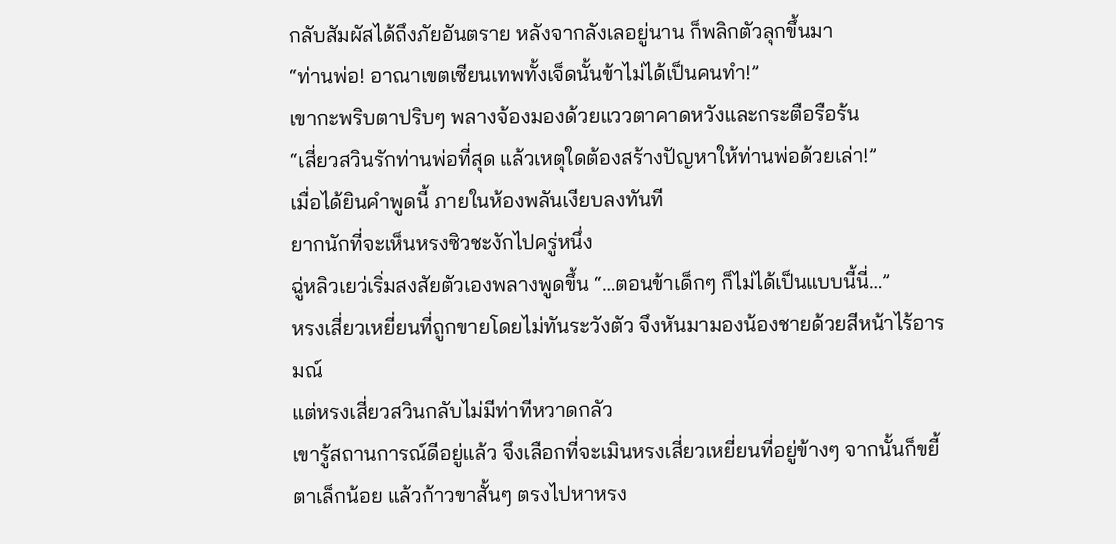กลับสัมผัสได้ถึงภัยอันตราย หลังจากลังเลอยู่นาน ก็พลิกตัวลุกขึ้นมา
“ท่านพ่อ! อาณาเขตเซียนเทพทั้งเจ็ดนั้นข้าไม่ได้เป็นคนทำ!”
เขากะพริบตาปริบๆ พลางจ้องมองด้วยแววตาคาดหวังและกระตือรือร้น
“เสี่ยวสวินรักท่านพ่อที่สุด แล้วเหตุใดต้องสร้างปัญหาให้ท่านพ่อด้วยเล่า!”
เมื่อได้ยินคำพูดนี้ ภายในห้องพลันเงียบลงทันที
ยากนักที่จะเห็นหรงซิวชะงักไปครู่หนึ่ง
ฉู่หลิวเยว่เริ่มสงสัยตัวเองพลางพูดขึ้น “…ตอนข้าเด็กๆ ก็ไม่ได้เป็นแบบนี้นี่…”
หรงเสี่ยวเหยี่ยนที่ถูกขายโดยไม่ทันระวังตัว จึงหันมามองน้องชายด้วยสีหน้าไร้อารมณ์
แต่หรงเสี่ยวสวินกลับไม่มีท่าทีหวาดกลัว
เขารู้สถานการณ์ดีอยู่แล้ว จึงเลือกที่จะเมินหรงเสี่ยวเหยี่ยนที่อยู่ข้างๆ จากนั้นก็ขยี้ตาเล็กน้อย แล้วก้าวขาสั้นๆ ตรงไปหาหรง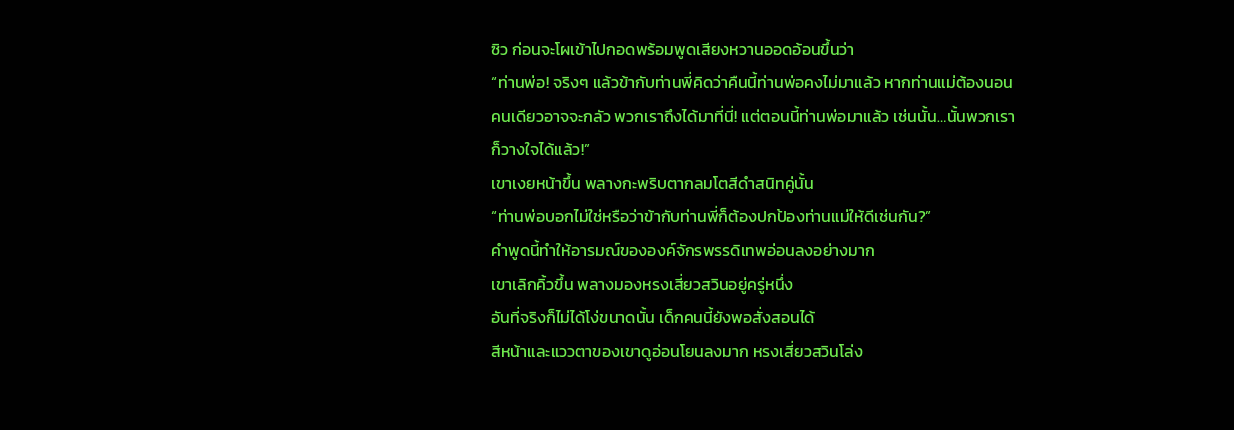ซิว ก่อนจะโผเข้าไปกอดพร้อมพูดเสียงหวานออดอ้อนขึ้นว่า
“ท่านพ่อ! จริงๆ แล้วข้ากับท่านพี่คิดว่าคืนนี้ท่านพ่อคงไม่มาแล้ว หากท่านแม่ต้องนอนคนเดียวอาจจะกลัว พวกเราถึงได้มาที่นี่! แต่ตอนนี้ท่านพ่อมาแล้ว เช่นนั้น…นั้นพวกเราก็วางใจได้แล้ว!”
เขาเงยหน้าขึ้น พลางกะพริบตากลมโตสีดำสนิทคู่นั้น
“ท่านพ่อบอกไม่ใช่หรือว่าข้ากับท่านพี่ก็ต้องปกป้องท่านแม่ให้ดีเช่นกัน?”
คำพูดนี้ทำให้อารมณ์ขององค์จักรพรรดิเทพอ่อนลงอย่างมาก
เขาเลิกคิ้วขึ้น พลางมองหรงเสี่ยวสวินอยู่ครู่หนึ่ง
อันที่จริงก็ไม่ได้โง่ขนาดนั้น เด็กคนนี้ยังพอสั่งสอนได้
สีหน้าและแววตาของเขาดูอ่อนโยนลงมาก หรงเสี่ยวสวินโล่ง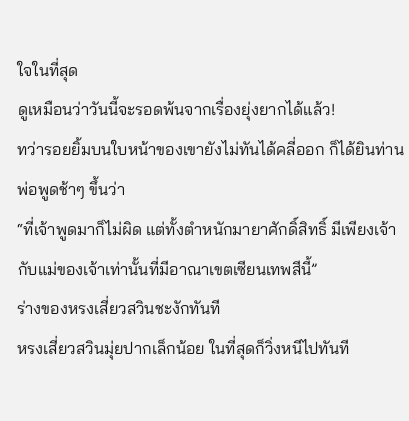ใจในที่สุด
ดูเหมือนว่าวันนี้จะรอดพ้นจากเรื่องยุ่งยากได้แล้ว!
ทว่ารอยยิ้มบนใบหน้าของเขายังไม่ทันได้คลี่ออก ก็ได้ยินท่านพ่อพูดช้าๆ ขึ้นว่า
“ที่เจ้าพูดมาก็ไม่ผิด แต่ทั้งตำหนักมายาศักดิ์สิทธิ์ มีเพียงเจ้ากับแม่ของเจ้าเท่านั้นที่มีอาณาเขตเซียนเทพสีนี้”
ร่างของหรงเสี่ยวสวินชะงักทันที
หรงเสี่ยวสวินมุ่ยปากเล็กน้อย ในที่สุดก็วิ่งหนีไปทันที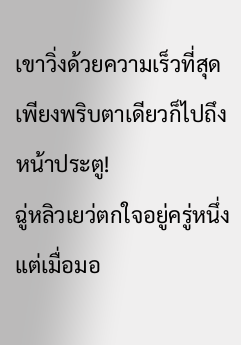เขาวิ่งด้วยความเร็วที่สุด เพียงพริบตาเดียวก็ไปถึงหน้าประตู!
ฉู่หลิวเยว่ตกใจอยู่ครู่หนึ่ง แต่เมื่อมอ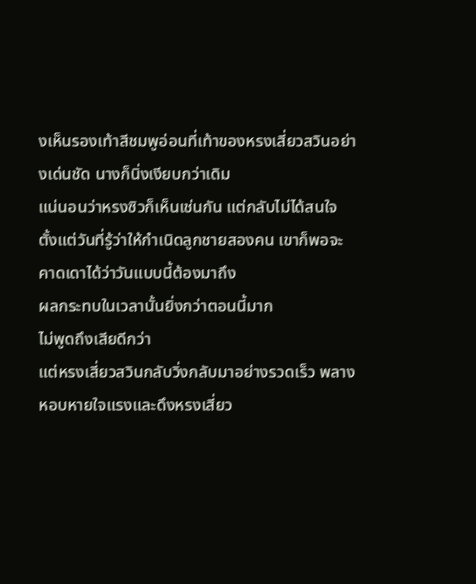งเห็นรองเท้าสีชมพูอ่อนที่เท้าของหรงเสี่ยวสวินอย่างเด่นชัด นางก็นิ่งเงียบกว่าเดิม
แน่นอนว่าหรงซิวก็เห็นเช่นกัน แต่กลับไม่ได้สนใจ
ตั้งแต่วันที่รู้ว่าให้กำเนิดลูกชายสองคน เขาก็พอจะคาดเดาได้ว่าวันแบบนี้ต้องมาถึง
ผลกระทบในเวลานั้นยิ่งกว่าตอนนี้มาก
ไม่พูดถึงเสียดีกว่า
แต่หรงเสี่ยวสวินกลับวิ่งกลับมาอย่างรวดเร็ว พลางหอบหายใจแรงและดึงหรงเสี่ยว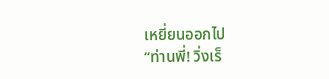เหยี่ยนออกไป
“ท่านพี่! วิ่งเร็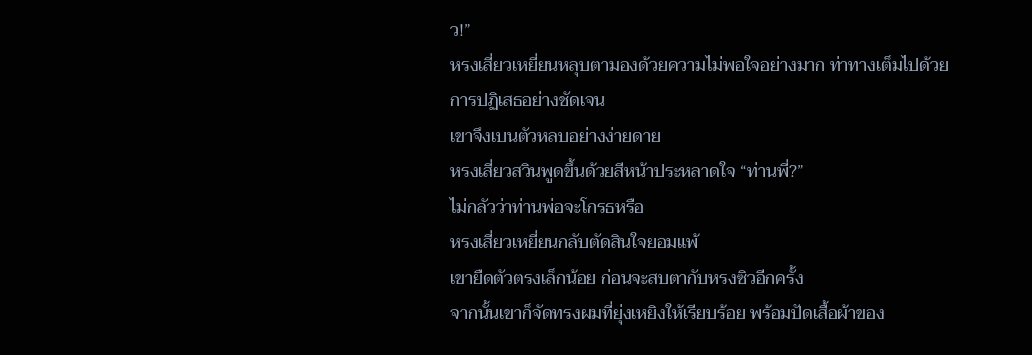ว!”
หรงเสี่ยวเหยี่ยนหลุบตามองด้วยความไม่พอใจอย่างมาก ท่าทางเต็มไปด้วยการปฏิเสธอย่างชัดเจน
เขาจึงเบนตัวหลบอย่างง่ายดาย
หรงเสี่ยวสวินพูดขึ้นด้วยสีหน้าประหลาดใจ “ท่านพี่?”
ไม่กลัวว่าท่านพ่อจะโกรธหรือ
หรงเสี่ยวเหยี่ยนกลับตัดสินใจยอมแพ้
เขายืดตัวตรงเล็กน้อย ก่อนจะสบตากับหรงซิวอีกครั้ง
จากนั้นเขาก็จัดทรงผมที่ยุ่งเหยิงให้เรียบร้อย พร้อมปัดเสื้อผ้าของ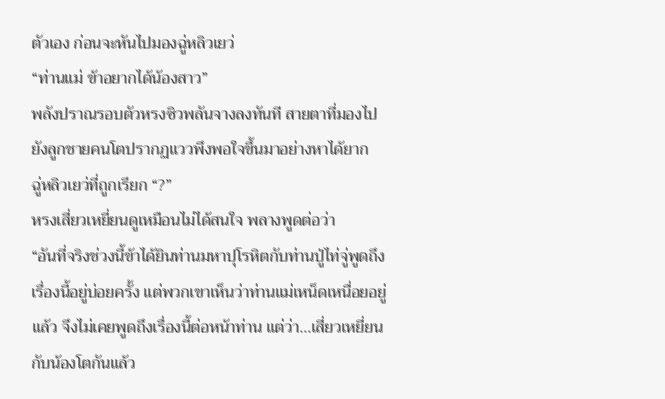ตัวเอง ก่อนจะหันไปมองฉู่หลิวเยว่
“ท่านแม่ ข้าอยากได้น้องสาว”
พลังปราณรอบตัวหรงซิวพลันจางลงทันที สายตาที่มองไปยังลูกชายคนโตปรากฏแววพึงพอใจขึ้นมาอย่างหาได้ยาก
ฉู่หลิวเยว่ที่ถูกเรียก “?”
หรงเสี่ยวเหยี่ยนดูเหมือนไม่ได้สนใจ พลางพูดต่อว่า
“อันที่จริงช่วงนี้ข้าได้ยินท่านมหาปุโรหิตกับท่านปู่ไท่จู่พูดถึงเรื่องนี้อยู่บ่อยครั้ง แต่พวกเขาเห็นว่าท่านแม่เหน็ดเหนื่อยอยู่แล้ว จึงไม่เคยพูดถึงเรื่องนี้ต่อหน้าท่าน แต่ว่า…เสี่ยวเหยี่ยนกับน้องโตกันแล้ว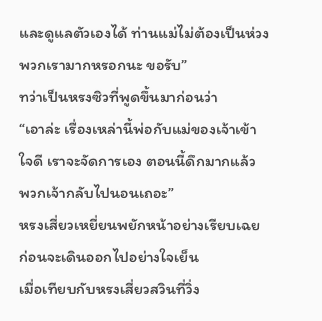และดูแลตัวเองได้ ท่านแม่ไม่ต้องเป็นห่วงพวกเรามากหรอกนะ ขอรับ”
ทว่าเป็นหรงซิวที่พูดขึ้นมาก่อนว่า
“เอาล่ะ เรื่องเหล่านี้พ่อกับแม่ของเจ้าเข้าใจดี เราจะจัดการเอง ตอนนี้ดึกมากแล้ว พวกเจ้ากลับไปนอนเถอะ”
หรงเสี่ยวเหยี่ยนพยักหน้าอย่างเรียบเฉย ก่อนจะเดินออกไปอย่างใจเย็น
เมื่อเทียบกับหรงเสี่ยวสวินที่วิ่ง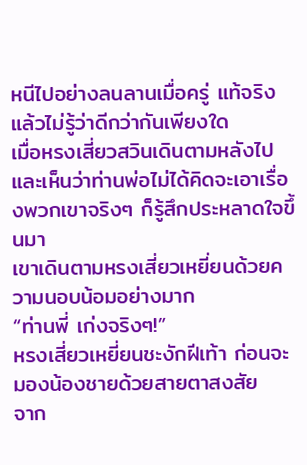หนีไปอย่างลนลานเมื่อครู่ แท้จริงแล้วไม่รู้ว่าดีกว่ากันเพียงใด
เมื่อหรงเสี่ยวสวินเดินตามหลังไป และเห็นว่าท่านพ่อไม่ได้คิดจะเอาเรื่องพวกเขาจริงๆ ก็รู้สึกประหลาดใจขึ้นมา
เขาเดินตามหรงเสี่ยวเหยี่ยนด้วยความนอบน้อมอย่างมาก
“ท่านพี่ เก่งจริงๆ!”
หรงเสี่ยวเหยี่ยนชะงักฝีเท้า ก่อนจะมองน้องชายด้วยสายตาสงสัย
จาก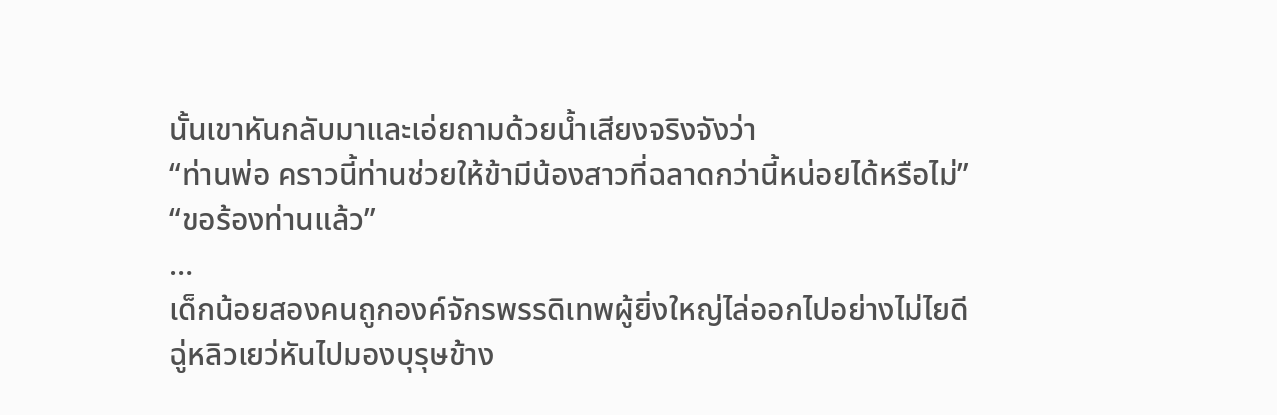นั้นเขาหันกลับมาและเอ่ยถามด้วยน้ำเสียงจริงจังว่า
“ท่านพ่อ คราวนี้ท่านช่วยให้ข้ามีน้องสาวที่ฉลาดกว่านี้หน่อยได้หรือไม่”
“ขอร้องท่านแล้ว”
…
เด็กน้อยสองคนถูกองค์จักรพรรดิเทพผู้ยิ่งใหญ่ไล่ออกไปอย่างไม่ไยดี
ฉู่หลิวเยว่หันไปมองบุรุษข้าง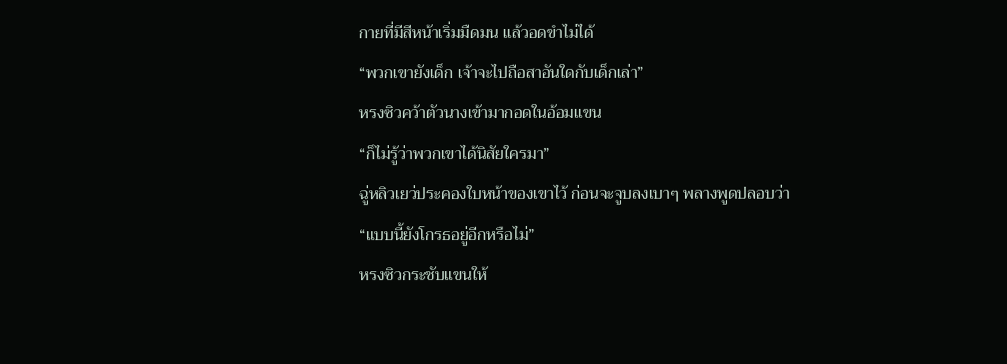กายที่มีสีหน้าเริ่มมืดมน แล้วอดขำไม่ได้
“พวกเขายังเด็ก เจ้าจะไปถือสาอันใดกับเด็กเล่า”
หรงซิวคว้าตัวนางเข้ามากอดในอ้อมแขน
“ก็ไม่รู้ว่าพวกเขาได้นิสัยใครมา”
ฉู่หลิวเยว่ประคองใบหน้าของเขาไว้ ก่อนจะจูบลงเบาๆ พลางพูดปลอบว่า
“แบบนี้ยังโกรธอยู่อีกหรือไม่”
หรงซิวกระชับแขนให้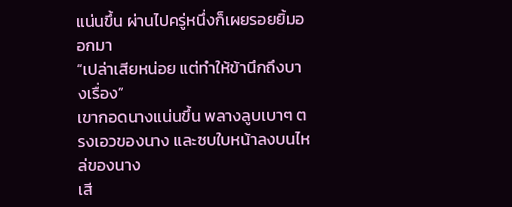แน่นขึ้น ผ่านไปครู่หนึ่งก็เผยรอยยิ้มออกมา
“เปล่าเสียหน่อย แต่ทำให้ข้านึกถึงบางเรื่อง”
เขากอดนางแน่นขึ้น พลางลูบเบาๆ ตรงเอวของนาง และซบใบหน้าลงบนไหล่ของนาง
เสี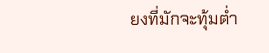ยงที่มักจะทุ้มต่ำ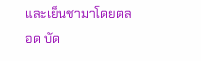และเย็นชามาโดยตลอด บัด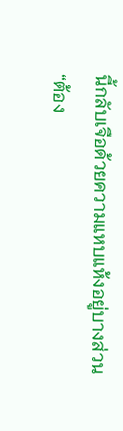นี้กลับเจือด้วยความแหบแห้งอยู่บางส่วน
“ต้อง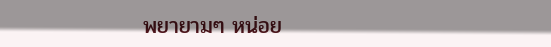พยายามๆ หน่อย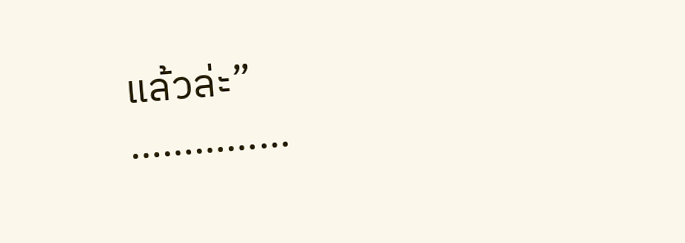แล้วล่ะ”
……………